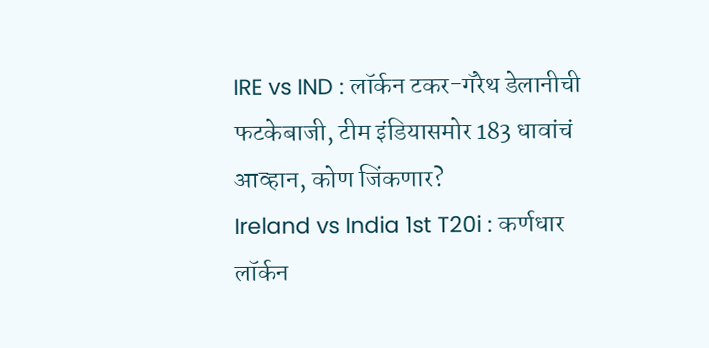IRE vs IND : लॉर्कन टकर-गॅरेथ डेलानीची फटकेबाजी, टीम इंडियासमोर 183 धावांचं आव्हान, कोण जिंकणार?
Ireland vs India 1st T20i : कर्णधार लॉर्कन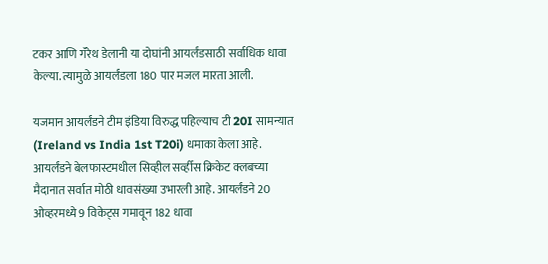टकर आणि गॅरेथ डेलानी या दोघांनी आयर्लंडसाठी सर्वाधिक धावा केल्या. त्यामुळे आयर्लंडला 180 पार मजल मारता आली.

यजमान आयर्लंडने टीम इंडिया विरुद्ध पहिल्याच टी 20I सामन्यात (Ireland vs India 1st T20i) धमाका केला आहे. आयर्लंडने बेलफास्टमधील सिव्हील सर्व्हीस क्रिकेट क्लबच्या मैदानात सर्वात मोठी धावसंख्या उभारली आहे. आयर्लंडने 20 ओव्हरमध्ये 9 विकेट्स गमावून 182 धावा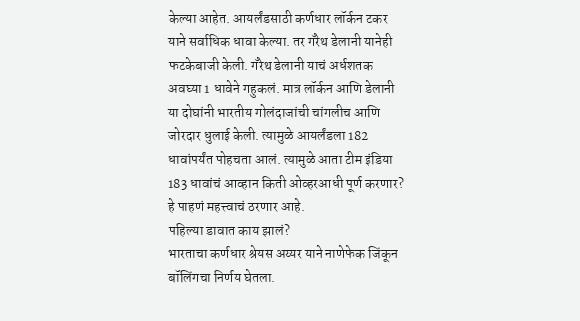केल्या आहेत. आयर्लंडसाठी कर्णधार लॉर्कन टकर याने सर्वाधिक धावा केल्या. तर गॅरेथ डेलानी यानेही फटकेबाजी केली. गॅरेथ डेलानी याचं अर्धशतक अवघ्या 1 धावेने गहुकलं. मात्र लॉर्कन आणि डेलानी या दोघांनी भारतीय गोलंदाजांची चांगलीच आणि जोरदार धुलाई केली. त्यामुळे आयर्लंडला 182 धावांपर्यंत पोहचता आलं. त्यामुळे आता टीम इंडिया 183 धावांचं आव्हान किती ओव्हरआधी पूर्ण करणार? हे पाहणं महत्त्वाचं ठरणार आहे.
पहिल्या डावात काय झालं?
भारताचा कर्णधार श्रेयस अय्यर याने नाणेफेक जिंकून बॉलिंगचा निर्णय घेतला.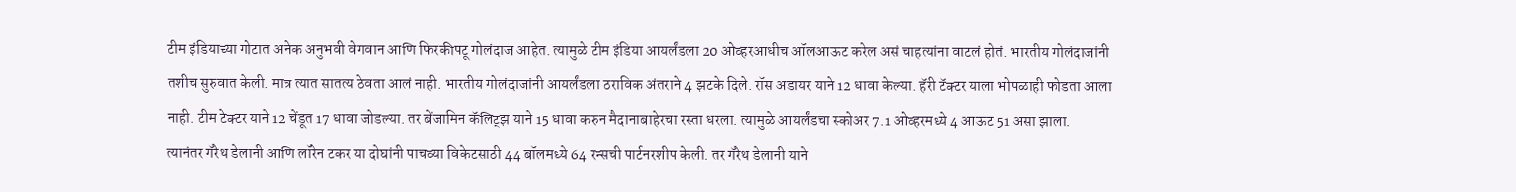टीम इंडियाच्या गोटात अनेक अनुभवी वेगवान आणि फिरकीपटू गोलंदाज आहेत. त्यामुळे टीम इंडिया आयर्लंडला 20 ओव्हरआधीच ऑलआऊट करेल असं चाहत्यांना वाटलं होतं. भारतीय गोलंदाजांनी तशीच सुरुवात केली. मात्र त्यात सातत्य ठेवता आलं नाही. भारतीय गोलंदाजांनी आयर्लंडला ठराविक अंतराने 4 झटके दिले. रॉस अडायर याने 12 धावा केल्या. हॅरी टॅक्टर याला भोपळाही फोडता आला नाही. टीम टेक्टर याने 12 चेंडूत 17 धावा जोडल्या. तर बेंजामिन कॅलिट्झ याने 15 धावा करुन मैदानाबाहेरचा रस्ता धरला. त्यामुळे आयर्लंडचा स्कोअर 7.1 ओव्हरमध्ये 4 आऊट 51 असा झाला.
त्यानंतर गॅरेथ डेलानी आणि लॉरेन टकर या दोघांनी पाचव्या विकेटसाठी 44 बॉलमध्ये 64 रन्सची पार्टनरशीप केली. तर गॅरेथ डेलानी याने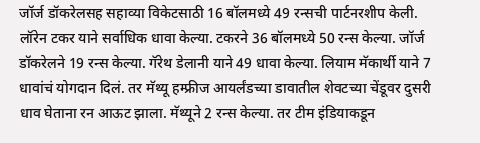जॉर्ज डॉकरेलसह सहाव्या विकेटसाठी 16 बॉलमध्ये 49 रन्सची पार्टनरशीप केली. लॉरेन टकर याने सर्वाधिक धावा केल्या. टकरने 36 बॉलमध्ये 50 रन्स केल्या. जॉर्ज डॉकरेलने 19 रन्स केल्या. गॅरेथ डेलानी याने 49 धावा केल्या. लियाम मॅकार्थी याने 7 धावांचं योगदान दिलं. तर मॅथ्यू हम्फ्रीज आयर्लंडच्या डावातील शेवटच्या चेंडूवर दुसरी धाव घेताना रन आऊट झाला. मॅथ्यूने 2 रन्स केल्या. तर टीम इंडियाकडून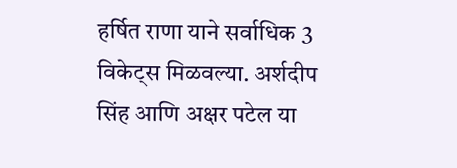हर्षित राणा याने सर्वाधिक 3 विकेट्स मिळवल्या. अर्शदीप सिंह आणि अक्षर पटेल या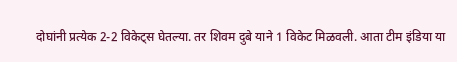दोघांनी प्रत्येक 2-2 विकेट्स घेतल्या. तर शिवम दुबे याने 1 विकेट मिळवली. आता टीम इंडिया या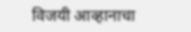विजयी आव्हानाचा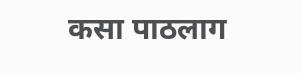कसा पाठलाग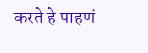करते हे पाहणं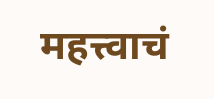महत्त्वाचं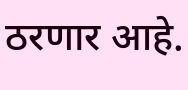ठरणार आहे.